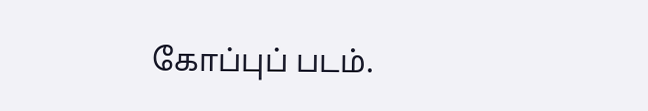கோப்புப் படம்.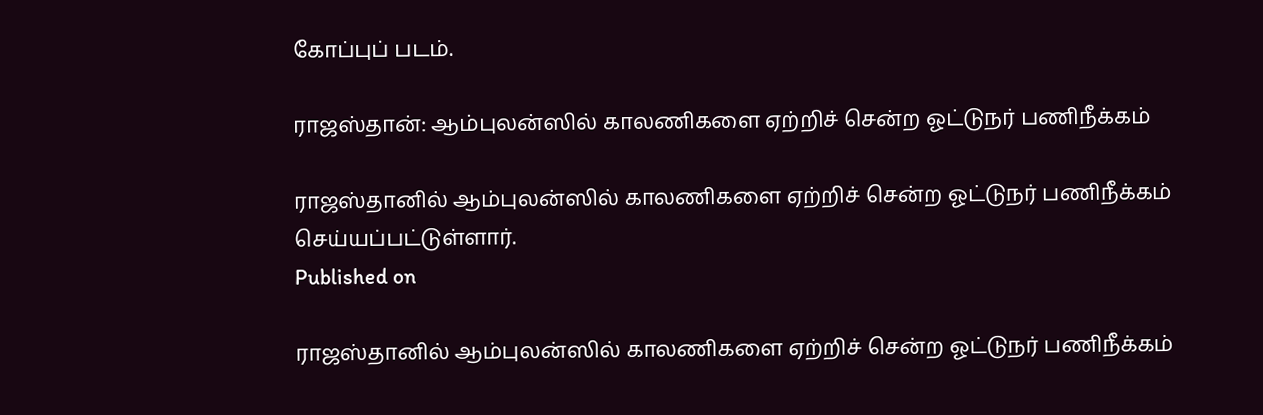கோப்புப் படம்.

ராஜஸ்தான்: ஆம்புலன்ஸில் காலணிகளை ஏற்றிச் சென்ற ஓட்டுநர் பணிநீக்கம்

ராஜஸ்தானில் ஆம்புலன்ஸில் காலணிகளை ஏற்றிச் சென்ற ஓட்டுநர் பணிநீக்கம் செய்யப்பட்டுள்ளார்.
Published on

ராஜஸ்தானில் ஆம்புலன்ஸில் காலணிகளை ஏற்றிச் சென்ற ஓட்டுநர் பணிநீக்கம்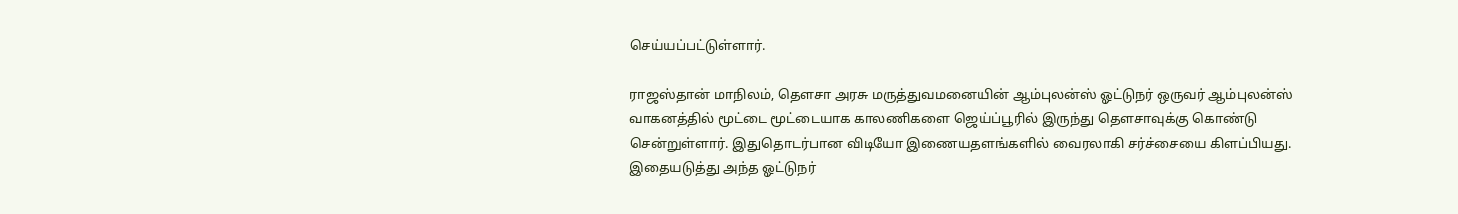செய்யப்பட்டுள்ளார்.

ராஜஸ்தான் மாநிலம், தௌசா அரசு மருத்துவமனையின் ஆம்புலன்ஸ் ஓட்டுநர் ஒருவர் ஆம்புலன்ஸ் வாகனத்தில் மூட்டை மூட்டையாக காலணிகளை ஜெய்ப்பூரில் இருந்து தௌசாவுக்கு கொண்டு சென்றுள்ளார். இதுதொடர்பான விடியோ இணையதளங்களில் வைரலாகி சர்ச்சையை கிளப்பியது. இதையடுத்து அந்த ஓட்டுநர்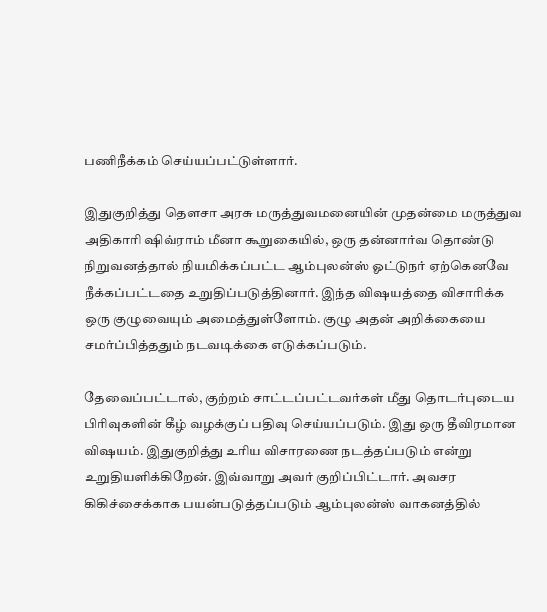பணிநீக்கம் செய்யப்பட்டுள்ளார்.

இதுகுறித்து தௌசா அரசு மருத்துவமனையின் முதன்மை மருத்துவ அதிகாரி ஷிவ்ராம் மீனா கூறுகையில், ஒரு தன்னார்வ தொண்டு நிறுவனத்தால் நியமிக்கப்பட்ட ஆம்புலன்ஸ் ஓட்டுநர் ஏற்கெனவே நீக்கப்பட்டதை உறுதிப்படுத்தினார். இந்த விஷயத்தை விசாரிக்க ஒரு குழுவையும் அமைத்துள்ளோம். குழு அதன் அறிக்கையை சமர்ப்பித்ததும் நடவடிக்கை எடுக்கப்படும்.

தேவைப்பட்டால், குற்றம் சாட்டப்பட்டவர்கள் மீது தொடர்புடைய பிரிவுகளின் கீழ் வழக்குப் பதிவு செய்யப்படும். இது ஒரு தீவிரமான விஷயம். இதுகுறித்து உரிய விசாரணை நடத்தப்படும் என்று உறுதியளிக்கிறேன். இவ்வாறு அவர் குறிப்பிட்டார். அவசர கிகிச்சைக்காக பயன்படுத்தப்படும் ஆம்புலன்ஸ் வாகனத்தில்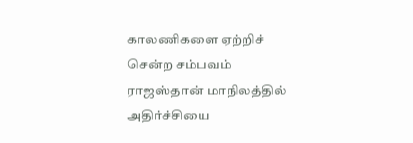காலணிகளை ஏற்றிச் சென்ற சம்பவம் ராஜஸ்தான் மாநிலத்தில் அதிர்ச்சியை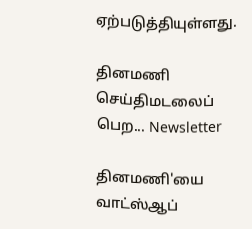ஏற்படுத்தியுள்ளது.

தினமணி செய்திமடலைப் பெற... Newsletter

தினமணி'யை வாட்ஸ்ஆப்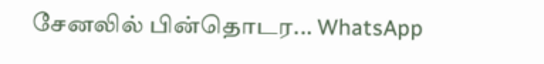சேனலில் பின்தொடர... WhatsApp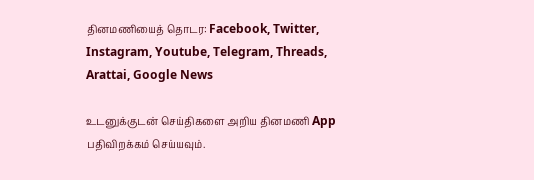தினமணியைத் தொடர: Facebook, Twitter, Instagram, Youtube, Telegram, Threads, Arattai, Google News

உடனுக்குடன் செய்திகளை அறிய தினமணி App பதிவிறக்கம் செய்யவும்.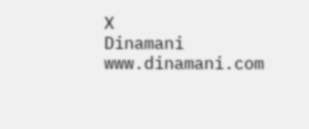X
Dinamani
www.dinamani.com